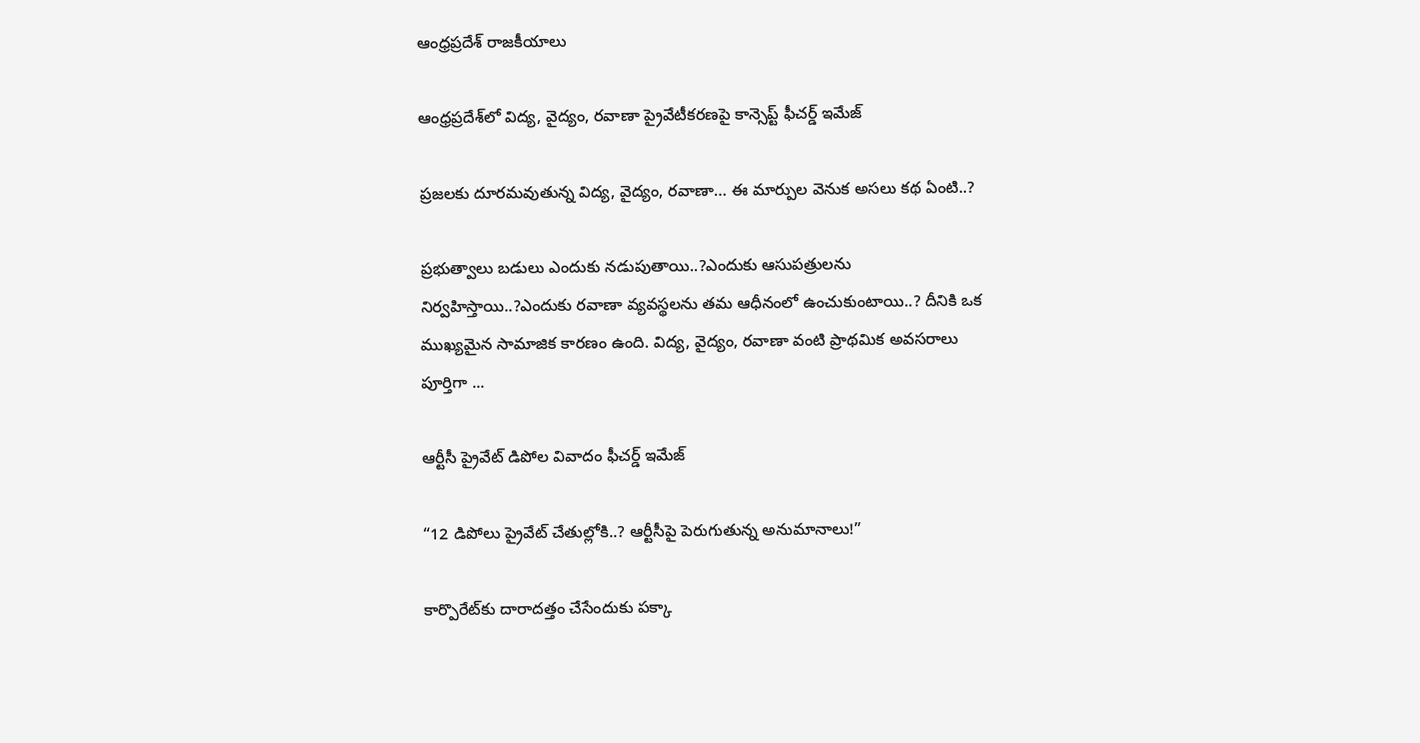ఆంధ్రప్రదేశ్ రాజకీయాలు

ఆంధ్రప్రదేశ్‌లో విద్య, వైద్యం, రవాణా ప్రైవేటీకరణపై కాన్సెప్ట్ ఫీచర్డ్ ఇమేజ్

ప్రజలకు దూరమవుతున్న విద్య, వైద్యం, రవాణా… ఈ మార్పుల వెనుక అసలు కథ ఏంటి..?

ప్రభుత్వాలు బడులు ఎందుకు నడుపుతాయి..?ఎందుకు ఆసుపత్రులను నిర్వహిస్తాయి..?ఎందుకు రవాణా వ్యవస్థలను తమ ఆధీనంలో ఉంచుకుంటాయి..? దీనికి ఒక ముఖ్యమైన సామాజిక కారణం ఉంది. విద్య, వైద్యం, రవాణా వంటి ప్రాథమిక అవసరాలు పూర్తిగా ...

ఆర్టీసీ ప్రైవేట్ డిపోల వివాదం ఫీచర్డ్ ఇమేజ్

“12 డిపోలు ప్రైవేట్ చేతుల్లోకి..? ఆర్టీసీపై పెరుగుతున్న అనుమానాలు!”

కార్పొరేట్‌కు దారాదత్తం చేసేందుకు పక్కా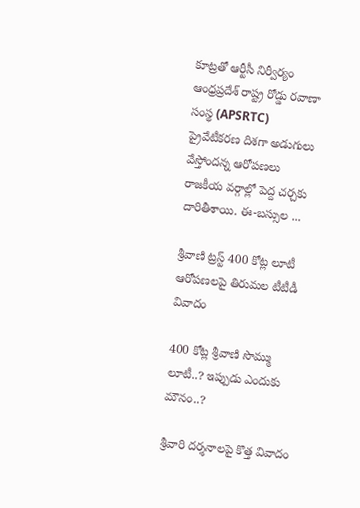కూట్రతో ఆర్టీసీ నిర్వీర్యం ఆంధ్రప్రదేశ్ రాష్ట్ర రోడ్డు రవాణా సంస్థ (APSRTC) ప్రైవేటీకరణ దిశగా అడుగులు వేస్తోందన్న ఆరోపణలు రాజకీయ వర్గాల్లో పెద్ద చర్చకు దారితీశాయి. ఈ-బస్సుల ...

శ్రీవాణి ట్రస్ట్ 400 కోట్ల లూటీ ఆరోపణలపై తిరుమల టీటీడీ వివాదం

400 కోట్ల శ్రీవాణి సొమ్ము లూటీ..? ఇప్పుడు ఎందుకు మౌనం..?

శ్రీవారి దర్శనాలపై కొత్త వివాదం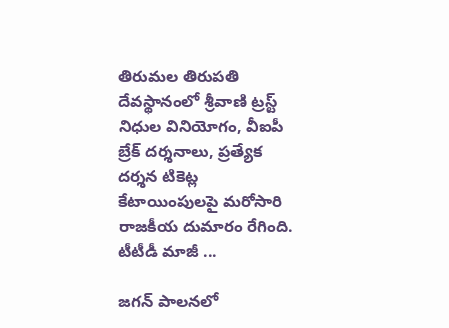తిరుమల తిరుపతి దేవస్థానంలో శ్రీవాణి ట్రస్ట్ నిధుల వినియోగం, వీఐపీ బ్రేక్ దర్శనాలు, ప్రత్యేక దర్శన టికెట్ల కేటాయింపులపై మరోసారి రాజకీయ దుమారం రేగింది. టీటీడీ మాజీ ...

జగన్ పాలనలో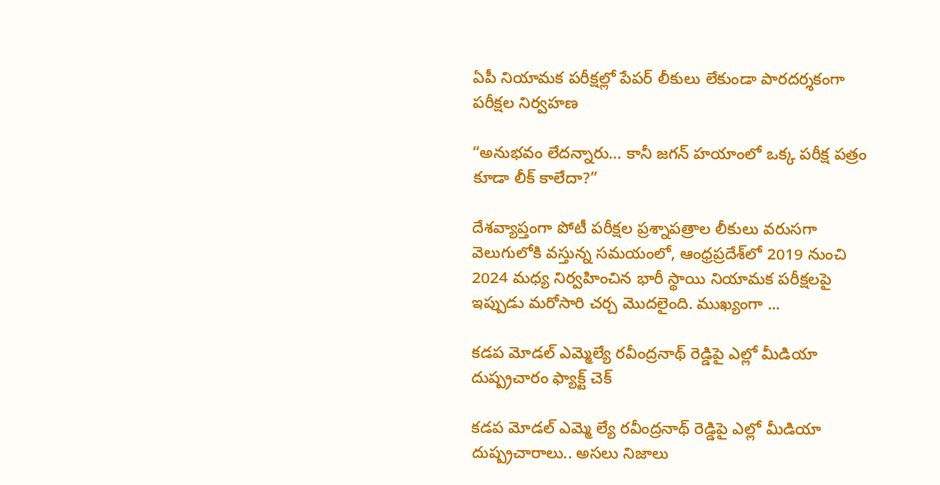ఏపీ నియామక పరీక్షల్లో పేపర్ లీకులు లేకుండా పారదర్శకంగా పరీక్షల నిర్వహణ

“అనుభవం లేదన్నారు… కానీ జగన్ హయాంలో ఒక్క పరీక్ష పత్రం కూడా లీక్ కాలేదా?”

దేశవ్యాప్తంగా పోటీ పరీక్షల ప్రశ్నాపత్రాల లీకులు వరుసగా వెలుగులోకి వస్తున్న సమయంలో, ఆంధ్రప్రదేశ్‌లో 2019 నుంచి 2024 మధ్య నిర్వహించిన భారీ స్థాయి నియామక పరీక్షలపై ఇప్పుడు మరోసారి చర్చ మొదలైంది. ముఖ్యంగా ...

కడప మోడల్ ఎమ్మెల్యే రవీంద్రనాథ్ రెడ్డిపై ఎల్లో మీడియా దుష్ప్రచారం ఫ్యాక్ట్ చెక్

కడప మోడల్ ఎమ్మె ల్యే రవీంద్రనాథ్ రెడ్డిపై ఎల్లో మీడియా దుష్ప్రచారాలు.. అసలు నిజాలు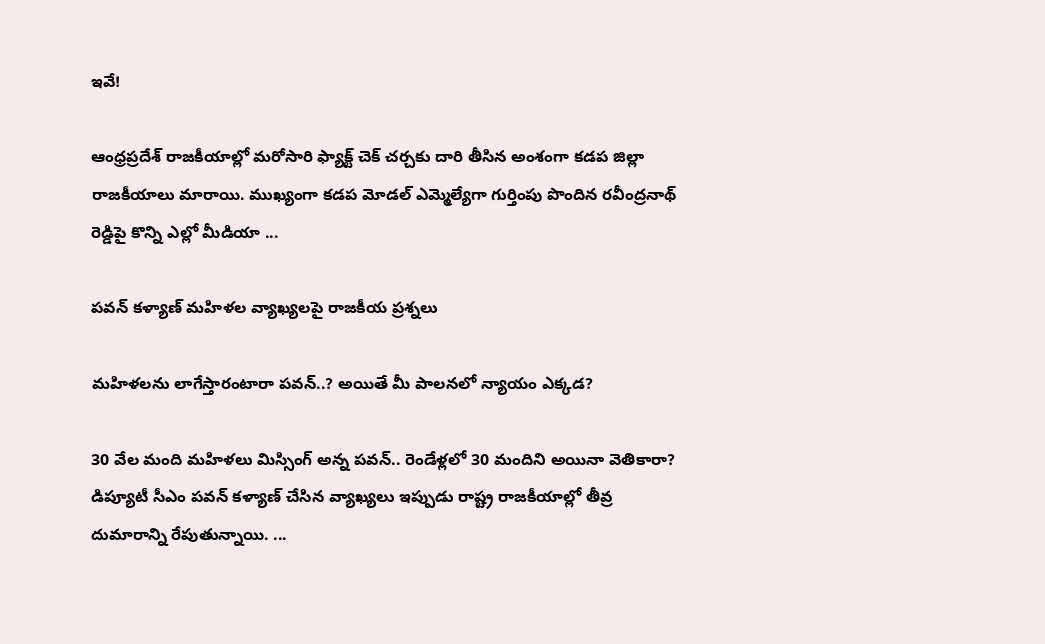ఇవే!

ఆంధ్రప్రదేశ్ రాజకీయాల్లో మరోసారి ఫ్యాక్ట్ చెక్ చర్చకు దారి తీసిన అంశంగా కడప జిల్లా రాజకీయాలు మారాయి. ముఖ్యంగా కడప మోడల్ ఎమ్మెల్యేగా గుర్తింపు పొందిన రవీంద్రనాథ్ రెడ్డిపై కొన్ని ఎల్లో మీడియా ...

ప‌వ‌న్ క‌ళ్యాణ్ మహిళల వ్యాఖ్యలపై రాజకీయ ప్రశ్నలు

మహిళలను లాగేస్తారంటారా ప‌వ‌న్..? అయితే మీ పాల‌న‌లో న్యాయం ఎక్కడ?

30 వేల మంది మహిళలు మిస్సింగ్ అన్న ప‌వ‌న్.. రెండేళ్ల‌లో 30 మందిని అయినా వెతికారా? డిప్యూటీ సీఎం ప‌వ‌న్ క‌ళ్యాణ్ చేసిన వ్యాఖ్య‌లు ఇప్పుడు రాష్ట్ర రాజకీయాల్లో తీవ్ర దుమారాన్ని రేపుతున్నాయి. ...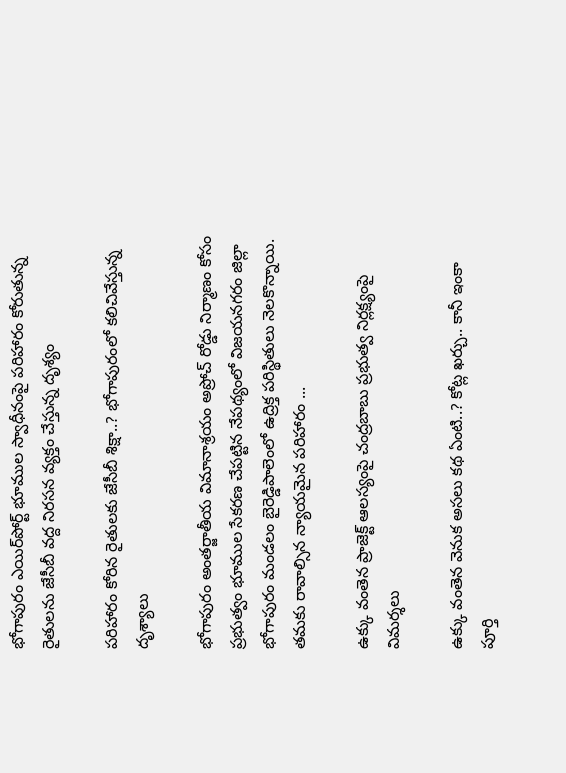భోగాపురం ఎయిర్‌పోర్ట్ భూముల స్వాధీనంపై పరిహారం కోరుతున్న రైతులను జేసీబీ వద్ద నిరసన వ్యక్తం చేస్తున్న దృశ్యం

పరిహారం కోరిన రైతులకు జేసీబీ శిక్షా..? భోగాపురంలో కలిచివేస్తున్న దృశ్యాలు

భోగాపురం అంతర్జాతీయ విమానాశ్రయం అప్రోచ్ రోడ్డు నిర్మాణం కోసం ప్రభుత్వం భూముల సేకరణ చేపట్టిన నేపథ్యంలో విజయనగరం జిల్లా భోగాపురం మండలం బైరెడ్డిపాలెంలో ఉద్రిక్త పరిస్థితులు నెలకొన్నాయి. తమకు రావాల్సిన న్యాయమైన పరిహారం ...

ఉక్కు వంతెన ప్రాజెక్ట్ ఆలస్యంపై చంద్రబాబు ప్రభుత్వ నిర్లక్ష్యంపై విమర్శలు

ఉక్కు వంతెన వెనుక అసలు కథ ఏంటి..? కోట్ల ఖర్చు.. కానీ ఇంకా పూర్తి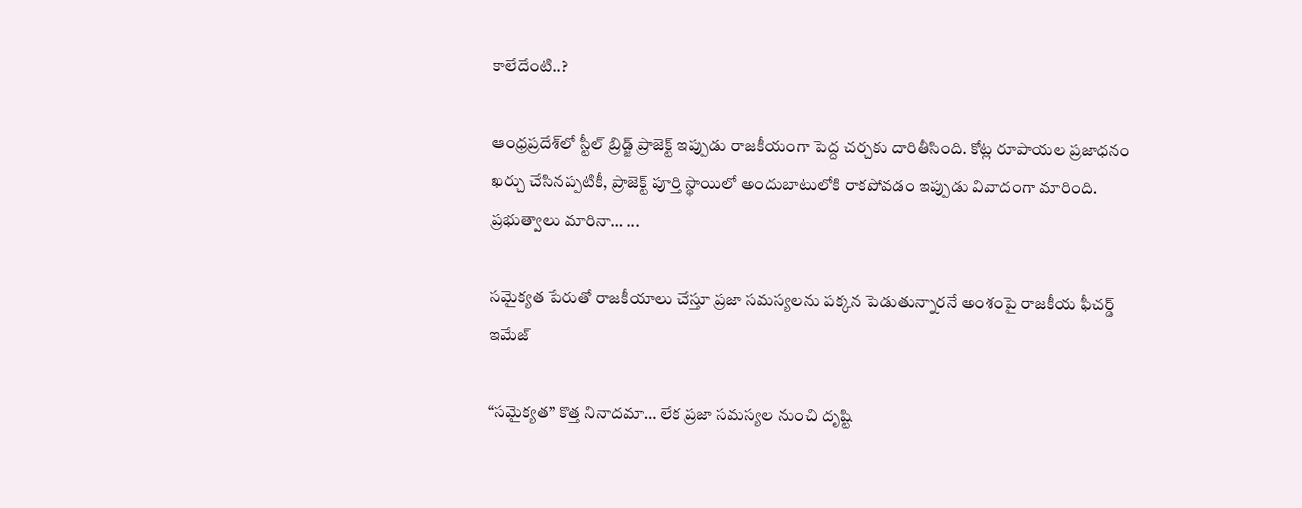కాలేదేంటి..?

ఆంధ్రప్రదేశ్‌లో స్టీల్ బ్రిడ్జ్ ప్రాజెక్ట్ ఇప్పుడు రాజకీయంగా పెద్ద చర్చకు దారితీసింది. కోట్ల రూపాయల ప్రజాధనం ఖర్చు చేసినప్పటికీ, ప్రాజెక్ట్ పూర్తి స్థాయిలో అందుబాటులోకి రాకపోవడం ఇప్పుడు వివాదంగా మారింది. ప్రభుత్వాలు మారినా… ...

సమైక్యత పేరుతో రాజకీయాలు చేస్తూ ప్రజా సమస్యలను పక్కన పెడుతున్నారనే అంశంపై రాజకీయ ఫీచర్డ్ ఇమేజ్

“సమైక్యత” కొత్త నినాదమా… లేక ప్రజా సమస్యల నుంచి దృష్టి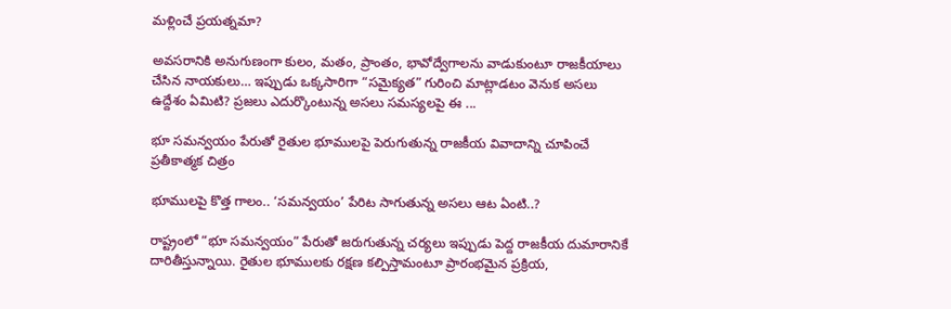మళ్లించే ప్రయత్నమా?

అవసరానికి అనుగుణంగా కులం, మతం, ప్రాంతం, భావోద్వేగాలను వాడుకుంటూ రాజకీయాలు చేసిన నాయకులు… ఇప్పుడు ఒక్కసారిగా “సమైక్యత” గురించి మాట్లాడటం వెనుక అసలు ఉద్దేశం ఏమిటి? ప్రజలు ఎదుర్కొంటున్న అసలు సమస్యలపై ఈ ...

భూ సమన్వయం పేరుతో రైతుల భూములపై పెరుగుతున్న రాజకీయ వివాదాన్ని చూపించే ప్రతీకాత్మక చిత్రం

భూములపై కొత్త గాలం.. ‘సమన్వయం’ పేరిట సాగుతున్న అసలు ఆట ఏంటి..?

రాష్ట్రంలో “భూ సమన్వయం” పేరుతో జరుగుతున్న చర్యలు ఇప్పుడు పెద్ద రాజకీయ దుమారానికే దారితీస్తున్నాయి. రైతుల భూములకు రక్షణ కల్పిస్తామంటూ ప్రారంభమైన ప్రక్రియ,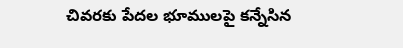చివరకు పేదల భూములపై కన్నేసిన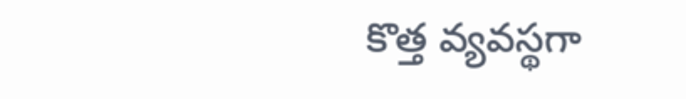కొత్త వ్యవస్థగా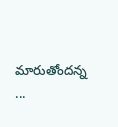మారుతోందన్న ...